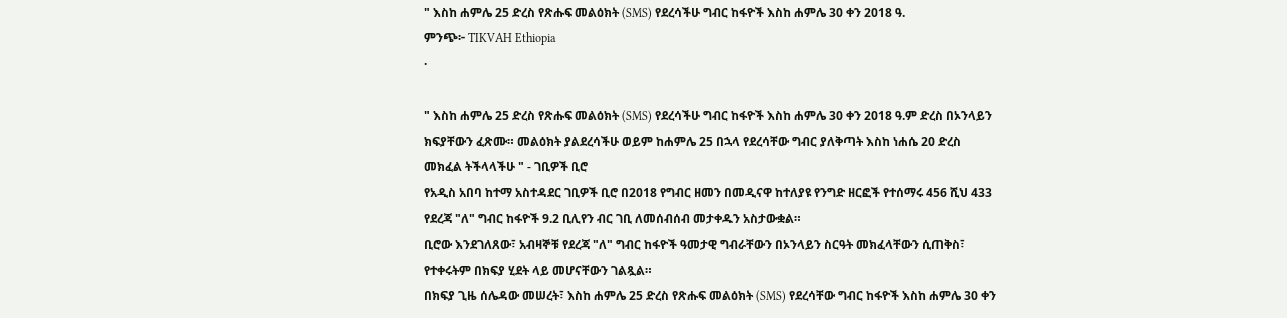" እስከ ሐምሌ 25 ድረስ የጽሑፍ መልዕክት (SMS) የደረሳችሁ ግብር ከፋዮች እስከ ሐምሌ 30 ቀን 2018 ዓ.
ምንጭ፦ TIKVAH Ethiopia
·

" እስከ ሐምሌ 25 ድረስ የጽሑፍ መልዕክት (SMS) የደረሳችሁ ግብር ከፋዮች እስከ ሐምሌ 30 ቀን 2018 ዓ.ም ድረስ በኦንላይን ክፍያቸውን ፈጽሙ። መልዕክት ያልደረሳችሁ ወይም ከሐምሌ 25 በኋላ የደረሳቸው ግብር ያለቅጣት እስከ ነሐሴ 20 ድረስ መክፈል ትችላላችሁ " - ገቢዎች ቢሮ
የአዲስ አበባ ከተማ አስተዳደር ገቢዎች ቢሮ በ2018 የግብር ዘመን በመዲናዋ ከተለያዩ የንግድ ዘርፎች የተሰማሩ 456 ሺህ 433 የደረጃ "ለ" ግብር ከፋዮች 9.2 ቢሊየን ብር ገቢ ለመሰብሰብ መታቀዱን አስታውቋል።
ቢሮው እንደገለጸው፣ አብዛኞቹ የደረጃ "ለ" ግብር ከፋዮች ዓመታዊ ግብራቸውን በኦንላይን ስርዓት መክፈላቸውን ሲጠቅስ፣ የተቀሩትም በክፍያ ሂደት ላይ መሆናቸውን ገልጿል።
በክፍያ ጊዜ ሰሌዳው መሠረት፣ እስከ ሐምሌ 25 ድረስ የጽሑፍ መልዕክት (SMS) የደረሳቸው ግብር ከፋዮች እስከ ሐምሌ 30 ቀን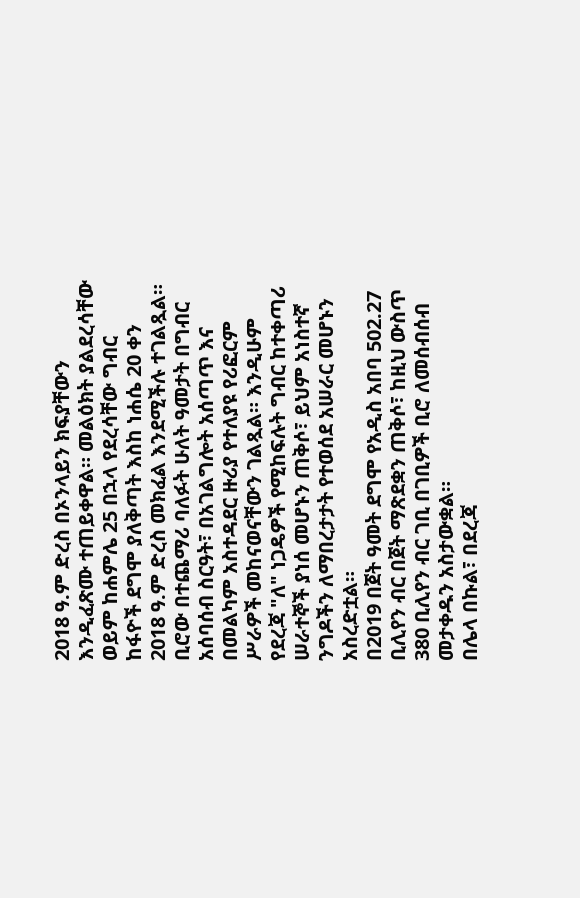2018 ዓ.ም ድረስ በኦንላይን ክፍያቸውን እንዲፈጽሙ ተጠይቀዋል። መልዕክት ያልደረሳቸው ወይም ከሐምሌ 25 በኋላ የደረሳቸው ግብር ከፋዮች ደግሞ ያለቅጣት እስከ ነሐሴ 20 ቀን 2018 ዓ.ም ድረስ መክፈል እንደሚችሉ ተገልጿል።
ቢሮው በተጨማሪ ባለፉት ሁለት ዓመታት በግብር አሰባሰብ ስርዓት፣ በአገልግሎት አሰጣጥ እና በመልካም አስተዳደር ዙሪያ የተለያዩ የሪፎርም ሥራዎች መከናወናቸውን ገልጿል። እንዲሁም የደረጃ "ለ" ነጋዴዎች የሚከፍሉት ግብር ከተቀጣሪ ሠራተኞች ያነሰ መሆኑን ጠቅሶ፣ ይህም አነስተኛ ንግዶችን ለማበረታታት የተወሰደ አሠራር መሆኑን አስረድቷል።
በ2019 በጀት ዓመት ደግሞ የአዲስ አበባ 502.27 ቢሊየን ብር በጀት ማጽደቋን ጠቅሶ፣ ከዚህ ውስጥ 380 ቢሊየን ብር ገቢ በገቢዎች ቢሮ ለመሰብሰብ መታቀዱን አስታውቋል።
በሌላ በኩል፣ በደረጃ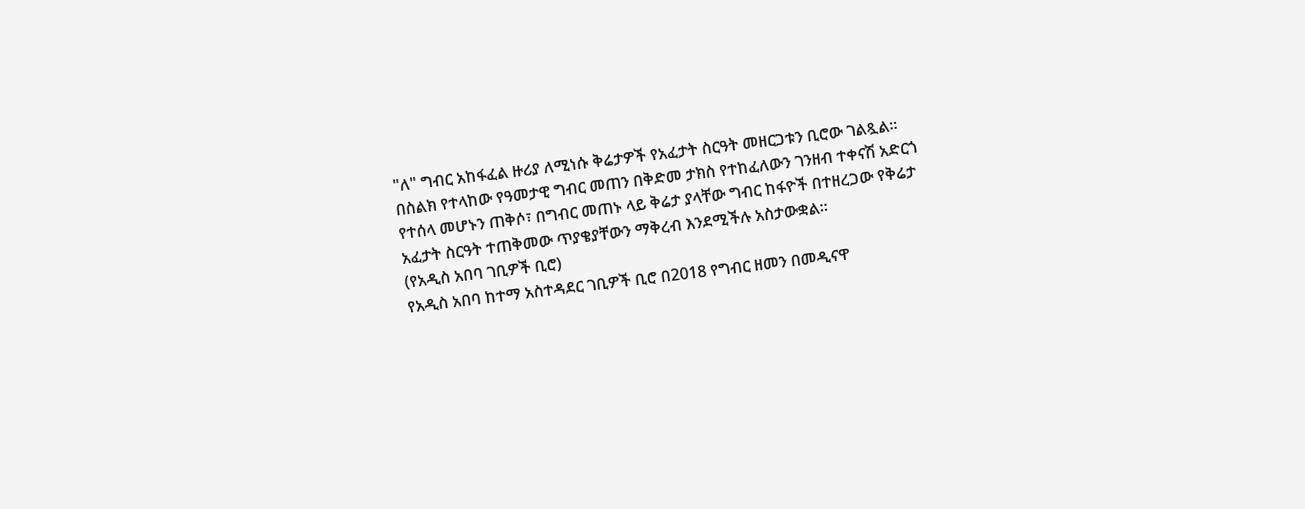"ለ" ግብር አከፋፈል ዙሪያ ለሚነሱ ቅሬታዎች የአፈታት ስርዓት መዘርጋቱን ቢሮው ገልጿል። በስልክ የተላከው የዓመታዊ ግብር መጠን በቅድመ ታክስ የተከፈለውን ገንዘብ ተቀናሽ አድርጎ የተሰላ መሆኑን ጠቅሶ፣ በግብር መጠኑ ላይ ቅሬታ ያላቸው ግብር ከፋዮች በተዘረጋው የቅሬታ አፈታት ስርዓት ተጠቅመው ጥያቄያቸውን ማቅረብ እንደሚችሉ አስታውቋል።
(የአዲስ አበባ ገቢዎች ቢሮ)
የአዲስ አበባ ከተማ አስተዳደር ገቢዎች ቢሮ በ2018 የግብር ዘመን በመዲናዋ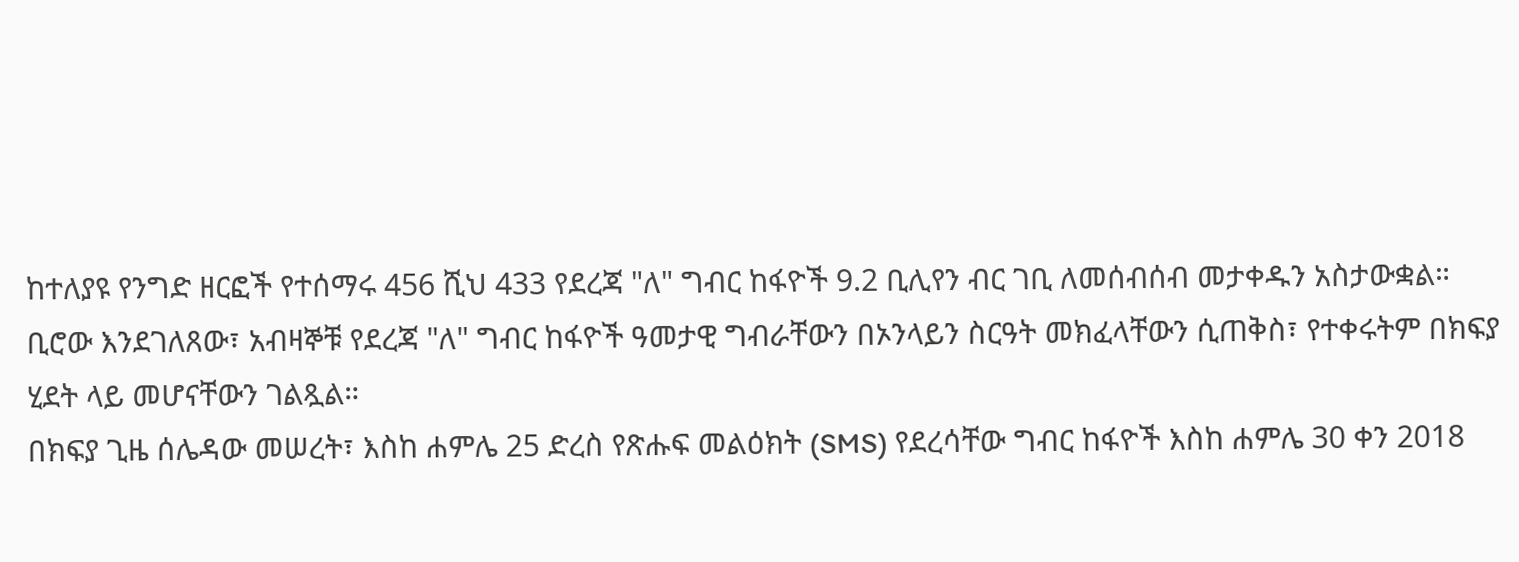ከተለያዩ የንግድ ዘርፎች የተሰማሩ 456 ሺህ 433 የደረጃ "ለ" ግብር ከፋዮች 9.2 ቢሊየን ብር ገቢ ለመሰብሰብ መታቀዱን አስታውቋል።
ቢሮው እንደገለጸው፣ አብዛኞቹ የደረጃ "ለ" ግብር ከፋዮች ዓመታዊ ግብራቸውን በኦንላይን ስርዓት መክፈላቸውን ሲጠቅስ፣ የተቀሩትም በክፍያ ሂደት ላይ መሆናቸውን ገልጿል።
በክፍያ ጊዜ ሰሌዳው መሠረት፣ እስከ ሐምሌ 25 ድረስ የጽሑፍ መልዕክት (SMS) የደረሳቸው ግብር ከፋዮች እስከ ሐምሌ 30 ቀን 2018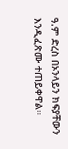ዓ.ም ድረስ በኦንላይን ክፍያቸውን እንዲፈጽሙ ተጠይቀዋል።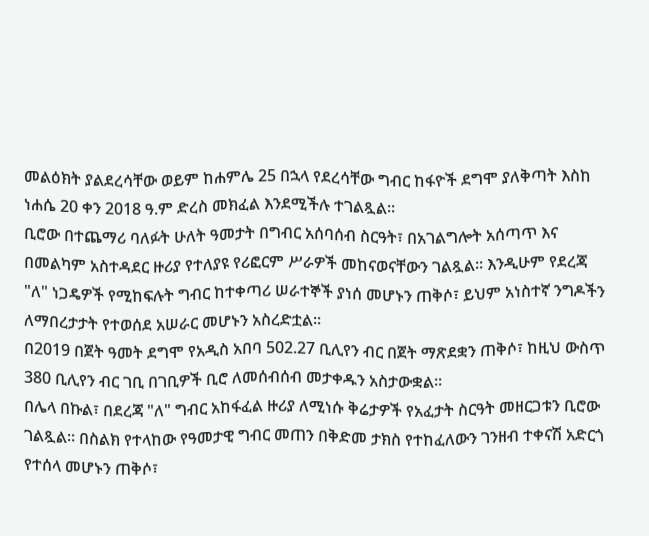መልዕክት ያልደረሳቸው ወይም ከሐምሌ 25 በኋላ የደረሳቸው ግብር ከፋዮች ደግሞ ያለቅጣት እስከ ነሐሴ 20 ቀን 2018 ዓ.ም ድረስ መክፈል እንደሚችሉ ተገልጿል።
ቢሮው በተጨማሪ ባለፉት ሁለት ዓመታት በግብር አሰባሰብ ስርዓት፣ በአገልግሎት አሰጣጥ እና በመልካም አስተዳደር ዙሪያ የተለያዩ የሪፎርም ሥራዎች መከናወናቸውን ገልጿል። እንዲሁም የደረጃ "ለ" ነጋዴዎች የሚከፍሉት ግብር ከተቀጣሪ ሠራተኞች ያነሰ መሆኑን ጠቅሶ፣ ይህም አነስተኛ ንግዶችን ለማበረታታት የተወሰደ አሠራር መሆኑን አስረድቷል።
በ2019 በጀት ዓመት ደግሞ የአዲስ አበባ 502.27 ቢሊየን ብር በጀት ማጽደቋን ጠቅሶ፣ ከዚህ ውስጥ 380 ቢሊየን ብር ገቢ በገቢዎች ቢሮ ለመሰብሰብ መታቀዱን አስታውቋል።
በሌላ በኩል፣ በደረጃ "ለ" ግብር አከፋፈል ዙሪያ ለሚነሱ ቅሬታዎች የአፈታት ስርዓት መዘርጋቱን ቢሮው ገልጿል። በስልክ የተላከው የዓመታዊ ግብር መጠን በቅድመ ታክስ የተከፈለውን ገንዘብ ተቀናሽ አድርጎ የተሰላ መሆኑን ጠቅሶ፣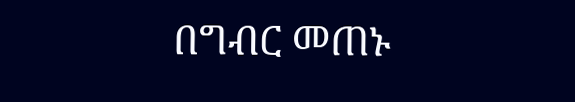በግብር መጠኑ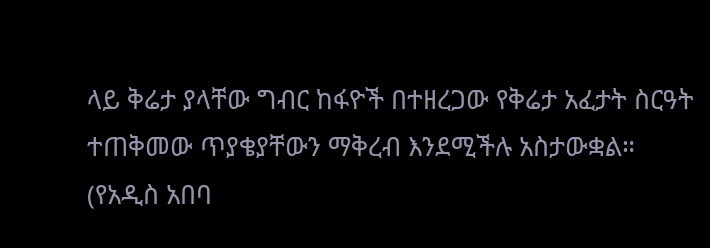ላይ ቅሬታ ያላቸው ግብር ከፋዮች በተዘረጋው የቅሬታ አፈታት ስርዓት ተጠቅመው ጥያቄያቸውን ማቅረብ እንደሚችሉ አስታውቋል።
(የአዲስ አበባ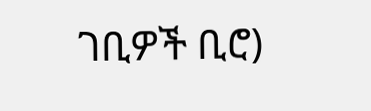ገቢዎች ቢሮ)